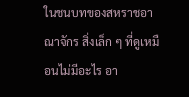ในชนบทของสหราชอาณาจักร สิ่งเล็ก ๆ ที่ดูเหมือนไม่มีอะไร อา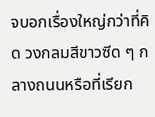จบอกเรื่องใหญ่กว่าที่คิด วงกลมสีขาวซีด ๆ กลางถนนหรือที่เรียก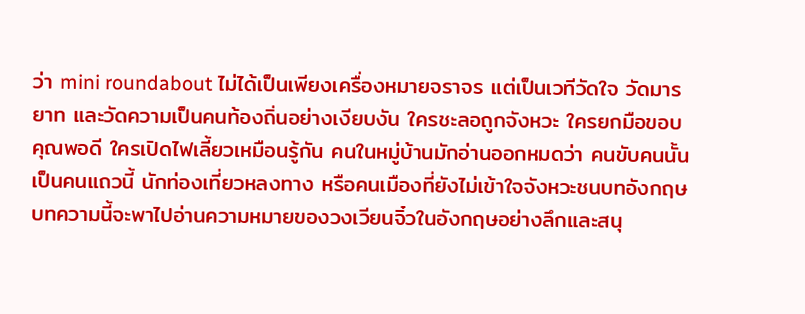ว่า mini roundabout ไม่ได้เป็นเพียงเครื่องหมายจราจร แต่เป็นเวทีวัดใจ วัดมารยาท และวัดความเป็นคนท้องถิ่นอย่างเงียบงัน ใครชะลอถูกจังหวะ ใครยกมือขอบคุณพอดี ใครเปิดไฟเลี้ยวเหมือนรู้กัน คนในหมู่บ้านมักอ่านออกหมดว่า คนขับคนนั้นเป็นคนแถวนี้ นักท่องเที่ยวหลงทาง หรือคนเมืองที่ยังไม่เข้าใจจังหวะชนบทอังกฤษ
บทความนี้จะพาไปอ่านความหมายของวงเวียนจิ๋วในอังกฤษอย่างลึกและสนุ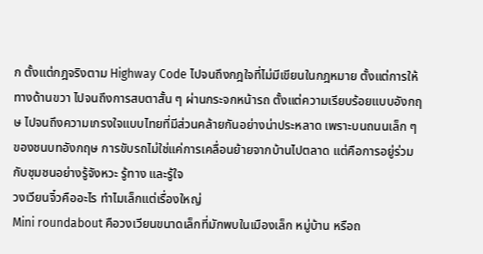ก ตั้งแต่กฎจริงตาม Highway Code ไปจนถึงกฎใจที่ไม่มีเขียนในกฎหมาย ตั้งแต่การให้ทางด้านขวา ไปจนถึงการสบตาสั้น ๆ ผ่านกระจกหน้ารถ ตั้งแต่ความเรียบร้อยแบบอังกฤษ ไปจนถึงความเกรงใจแบบไทยที่มีส่วนคล้ายกันอย่างน่าประหลาด เพราะบนถนนเล็ก ๆ ของชนบทอังกฤษ การขับรถไม่ใช่แค่การเคลื่อนย้ายจากบ้านไปตลาด แต่คือการอยู่ร่วมกับชุมชนอย่างรู้จังหวะ รู้ทาง และรู้ใจ
วงเวียนจิ๋วคืออะไร ทำไมเล็กแต่เรื่องใหญ่
Mini roundabout คือวงเวียนขนาดเล็กที่มักพบในเมืองเล็ก หมู่บ้าน หรือถ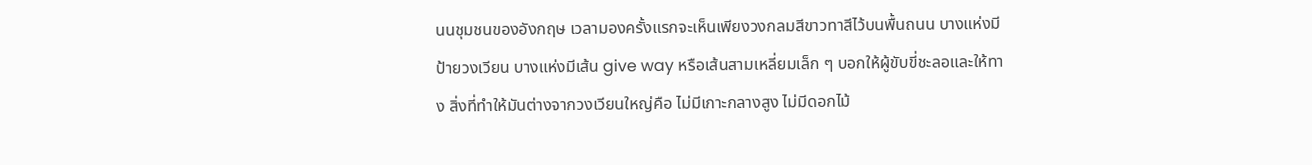นนชุมชนของอังกฤษ เวลามองครั้งแรกจะเห็นเพียงวงกลมสีขาวทาสีไว้บนพื้นถนน บางแห่งมีป้ายวงเวียน บางแห่งมีเส้น give way หรือเส้นสามเหลี่ยมเล็ก ๆ บอกให้ผู้ขับขี่ชะลอและให้ทาง สิ่งที่ทำให้มันต่างจากวงเวียนใหญ่คือ ไม่มีเกาะกลางสูง ไม่มีดอกไม้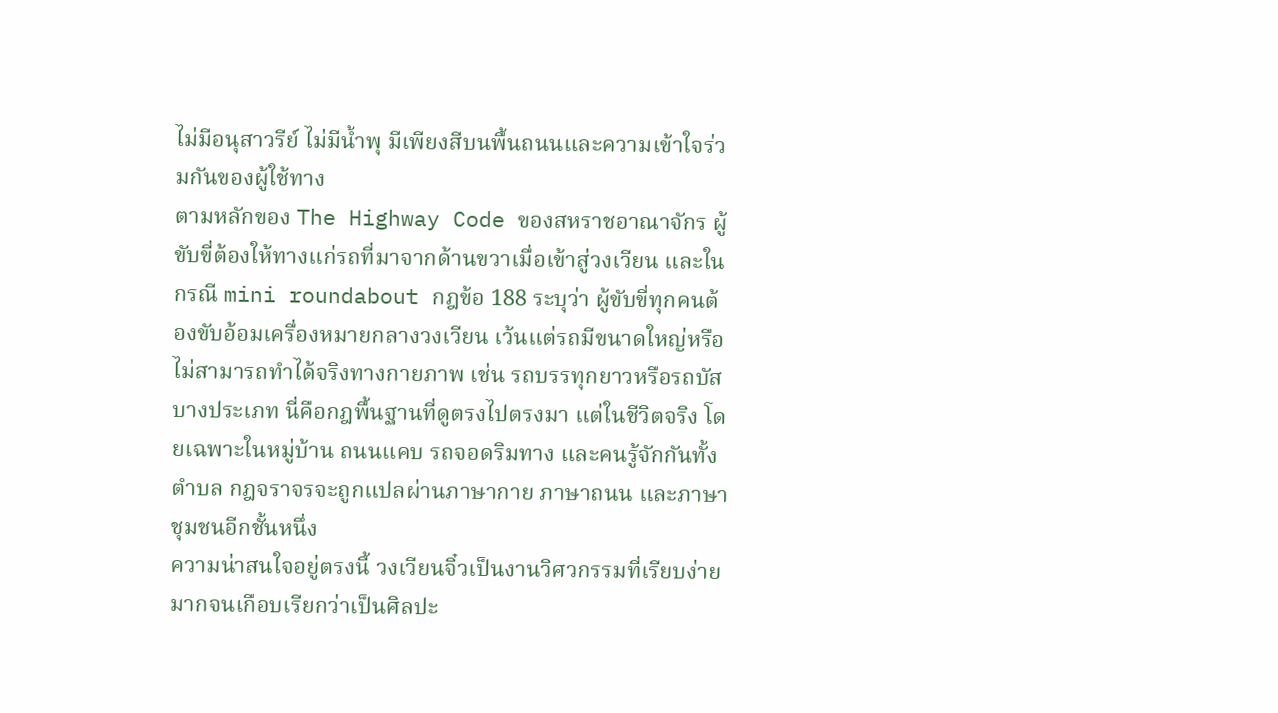ไม่มีอนุสาวรีย์ ไม่มีน้ำพุ มีเพียงสีบนพื้นถนนและความเข้าใจร่วมกันของผู้ใช้ทาง
ตามหลักของ The Highway Code ของสหราชอาณาจักร ผู้ขับขี่ต้องให้ทางแก่รถที่มาจากด้านขวาเมื่อเข้าสู่วงเวียน และในกรณี mini roundabout กฎข้อ 188 ระบุว่า ผู้ขับขี่ทุกคนต้องขับอ้อมเครื่องหมายกลางวงเวียน เว้นแต่รถมีขนาดใหญ่หรือไม่สามารถทำได้จริงทางกายภาพ เช่น รถบรรทุกยาวหรือรถบัสบางประเภท นี่คือกฎพื้นฐานที่ดูตรงไปตรงมา แต่ในชีวิตจริง โดยเฉพาะในหมู่บ้าน ถนนแคบ รถจอดริมทาง และคนรู้จักกันทั้งตำบล กฎจราจรจะถูกแปลผ่านภาษากาย ภาษาถนน และภาษาชุมชนอีกชั้นหนึ่ง
ความน่าสนใจอยู่ตรงนี้ วงเวียนจิ๋วเป็นงานวิศวกรรมที่เรียบง่ายมากจนเกือบเรียกว่าเป็นศิลปะ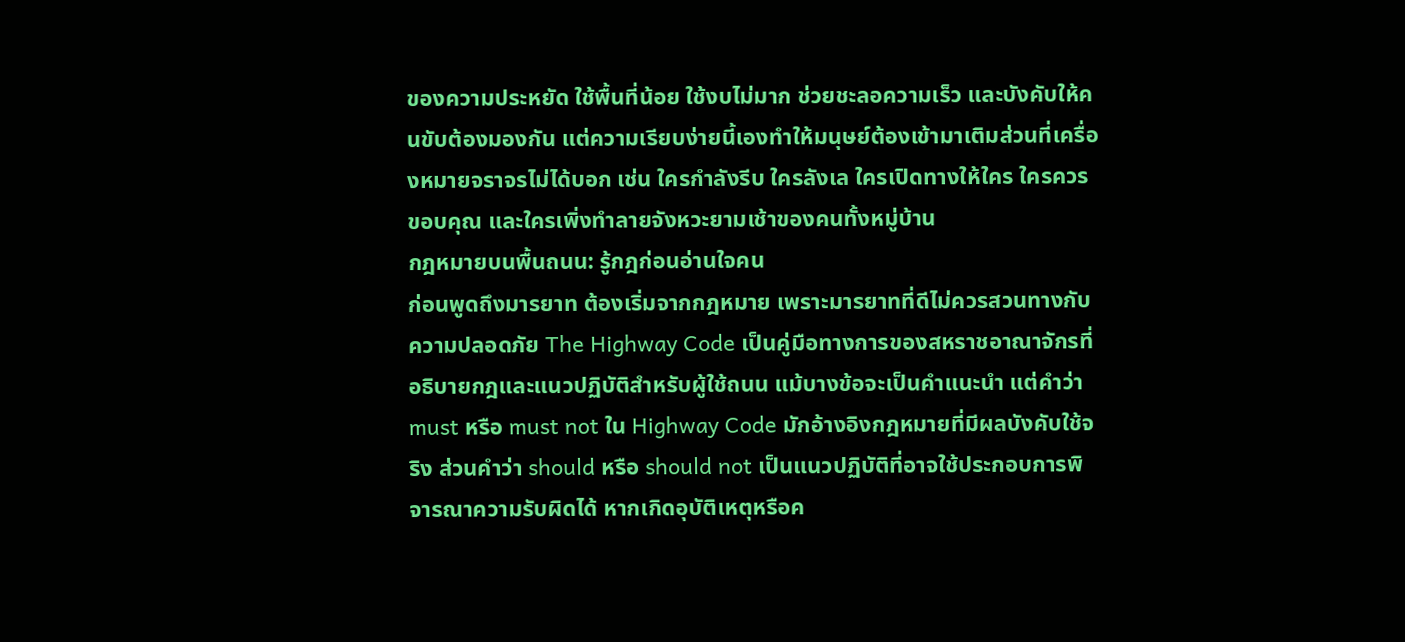ของความประหยัด ใช้พื้นที่น้อย ใช้งบไม่มาก ช่วยชะลอความเร็ว และบังคับให้คนขับต้องมองกัน แต่ความเรียบง่ายนี้เองทำให้มนุษย์ต้องเข้ามาเติมส่วนที่เครื่องหมายจราจรไม่ได้บอก เช่น ใครกำลังรีบ ใครลังเล ใครเปิดทางให้ใคร ใครควรขอบคุณ และใครเพิ่งทำลายจังหวะยามเช้าของคนทั้งหมู่บ้าน
กฎหมายบนพื้นถนน: รู้กฎก่อนอ่านใจคน
ก่อนพูดถึงมารยาท ต้องเริ่มจากกฎหมาย เพราะมารยาทที่ดีไม่ควรสวนทางกับความปลอดภัย The Highway Code เป็นคู่มือทางการของสหราชอาณาจักรที่อธิบายกฎและแนวปฏิบัติสำหรับผู้ใช้ถนน แม้บางข้อจะเป็นคำแนะนำ แต่คำว่า must หรือ must not ใน Highway Code มักอ้างอิงกฎหมายที่มีผลบังคับใช้จริง ส่วนคำว่า should หรือ should not เป็นแนวปฏิบัติที่อาจใช้ประกอบการพิจารณาความรับผิดได้ หากเกิดอุบัติเหตุหรือค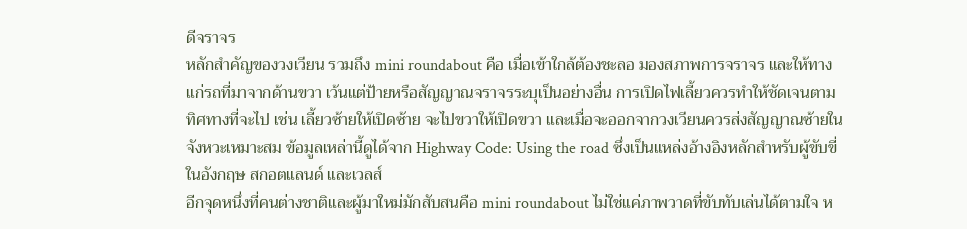ดีจราจร
หลักสำคัญของวงเวียน รวมถึง mini roundabout คือ เมื่อเข้าใกล้ต้องชะลอ มองสภาพการจราจร และให้ทางแก่รถที่มาจากด้านขวา เว้นแต่ป้ายหรือสัญญาณจราจรระบุเป็นอย่างอื่น การเปิดไฟเลี้ยวควรทำให้ชัดเจนตามทิศทางที่จะไป เช่น เลี้ยวซ้ายให้เปิดซ้าย จะไปขวาให้เปิดขวา และเมื่อจะออกจากวงเวียนควรส่งสัญญาณซ้ายในจังหวะเหมาะสม ข้อมูลเหล่านี้ดูได้จาก Highway Code: Using the road ซึ่งเป็นแหล่งอ้างอิงหลักสำหรับผู้ขับขี่ในอังกฤษ สกอตแลนด์ และเวลส์
อีกจุดหนึ่งที่คนต่างชาติและผู้มาใหม่มักสับสนคือ mini roundabout ไม่ใช่แค่ภาพวาดที่ขับทับเล่นได้ตามใจ ห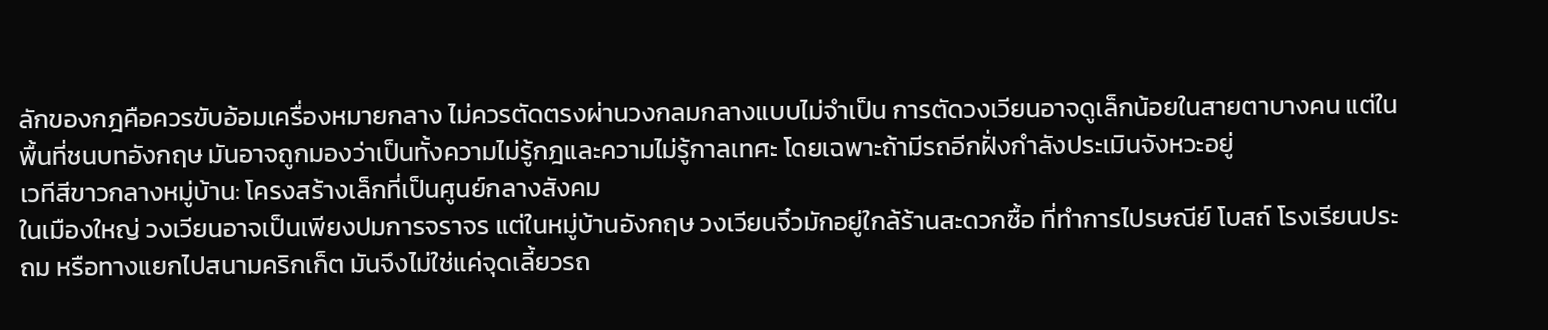ลักของกฎคือควรขับอ้อมเครื่องหมายกลาง ไม่ควรตัดตรงผ่านวงกลมกลางแบบไม่จำเป็น การตัดวงเวียนอาจดูเล็กน้อยในสายตาบางคน แต่ในพื้นที่ชนบทอังกฤษ มันอาจถูกมองว่าเป็นทั้งความไม่รู้กฎและความไม่รู้กาลเทศะ โดยเฉพาะถ้ามีรถอีกฝั่งกำลังประเมินจังหวะอยู่
เวทีสีขาวกลางหมู่บ้าน: โครงสร้างเล็กที่เป็นศูนย์กลางสังคม
ในเมืองใหญ่ วงเวียนอาจเป็นเพียงปมการจราจร แต่ในหมู่บ้านอังกฤษ วงเวียนจิ๋วมักอยู่ใกล้ร้านสะดวกซื้อ ที่ทำการไปรษณีย์ โบสถ์ โรงเรียนประถม หรือทางแยกไปสนามคริกเก็ต มันจึงไม่ใช่แค่จุดเลี้ยวรถ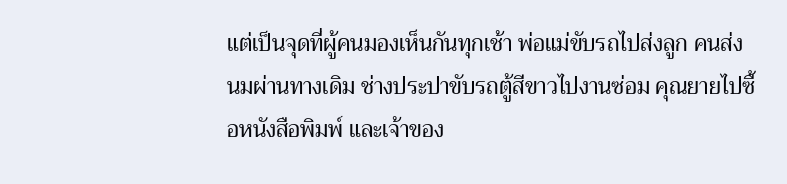แต่เป็นจุดที่ผู้คนมองเห็นกันทุกเช้า พ่อแม่ขับรถไปส่งลูก คนส่งนมผ่านทางเดิม ช่างประปาขับรถตู้สีขาวไปงานซ่อม คุณยายไปซื้อหนังสือพิมพ์ และเจ้าของ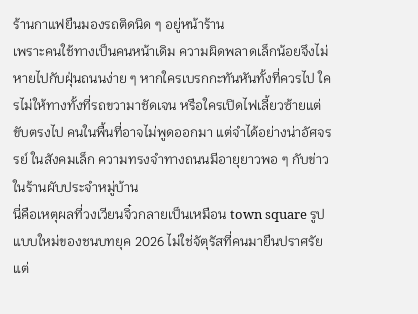ร้านกาแฟยืนมองรถติดนิด ๆ อยู่หน้าร้าน
เพราะคนใช้ทางเป็นคนหน้าเดิม ความผิดพลาดเล็กน้อยจึงไม่หายไปกับฝุ่นถนนง่าย ๆ หากใครเบรกกะทันหันทั้งที่ควรไป ใครไม่ให้ทางทั้งที่รถขวามาชัดเจน หรือใครเปิดไฟเลี้ยวซ้ายแต่ขับตรงไป คนในพื้นที่อาจไม่พูดออกมา แต่จำได้อย่างน่าอัศจรรย์ ในสังคมเล็ก ความทรงจำทางถนนมีอายุยาวพอ ๆ กับข่าวในร้านผับประจำหมู่บ้าน
นี่คือเหตุผลที่วงเวียนจิ๋วกลายเป็นเหมือน town square รูปแบบใหม่ของชนบทยุค 2026 ไม่ใช่จัตุรัสที่คนมายืนปราศรัย แต่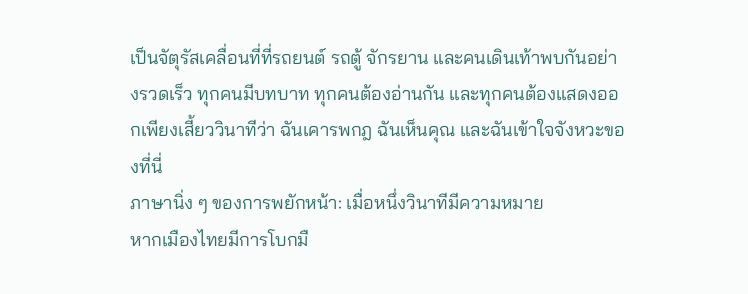เป็นจัตุรัสเคลื่อนที่ที่รถยนต์ รถตู้ จักรยาน และคนเดินเท้าพบกันอย่างรวดเร็ว ทุกคนมีบทบาท ทุกคนต้องอ่านกัน และทุกคนต้องแสดงออกเพียงเสี้ยววินาทีว่า ฉันเคารพกฎ ฉันเห็นคุณ และฉันเข้าใจจังหวะของที่นี่
ภาษานิ่ง ๆ ของการพยักหน้า: เมื่อหนึ่งวินาทีมีความหมาย
หากเมืองไทยมีการโบกมื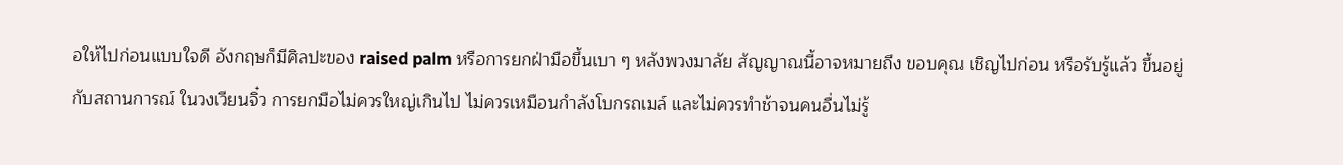อให้ไปก่อนแบบใจดี อังกฤษก็มีศิลปะของ raised palm หรือการยกฝ่ามือขึ้นเบา ๆ หลังพวงมาลัย สัญญาณนี้อาจหมายถึง ขอบคุณ เชิญไปก่อน หรือรับรู้แล้ว ขึ้นอยู่กับสถานการณ์ ในวงเวียนจิ๋ว การยกมือไม่ควรใหญ่เกินไป ไม่ควรเหมือนกำลังโบกรถเมล์ และไม่ควรทำช้าจนคนอื่นไม่รู้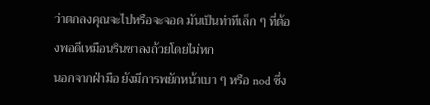ว่าตกลงคุณจะไปหรือจะจอด มันเป็นท่าทีเล็ก ๆ ที่ต้องพอดีเหมือนรินชาลงถ้วยโดยไม่หก
นอกจากฝ่ามือ ยังมีการพยักหน้าเบา ๆ หรือ nod ซึ่ง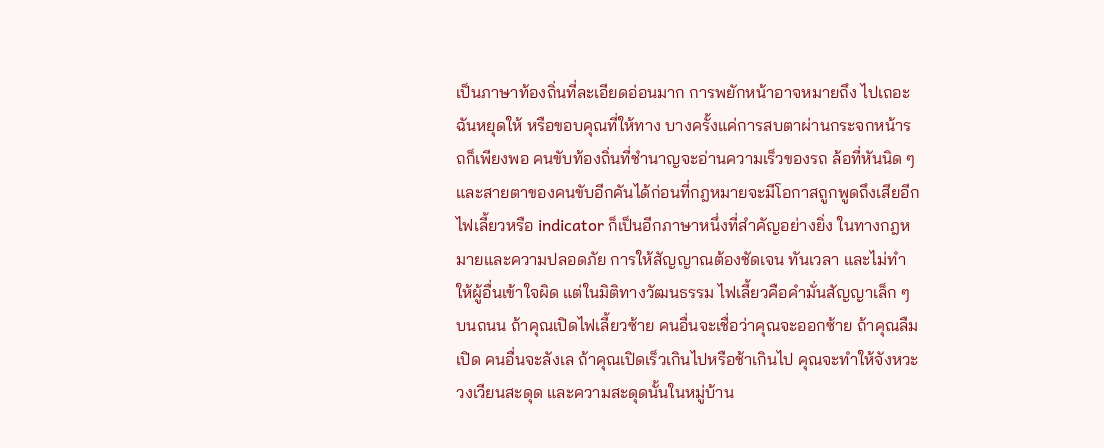เป็นภาษาท้องถิ่นที่ละเอียดอ่อนมาก การพยักหน้าอาจหมายถึง ไปเถอะ ฉันหยุดให้ หรือขอบคุณที่ให้ทาง บางครั้งแค่การสบตาผ่านกระจกหน้ารถก็เพียงพอ คนขับท้องถิ่นที่ชำนาญจะอ่านความเร็วของรถ ล้อที่หันนิด ๆ และสายตาของคนขับอีกคันได้ก่อนที่กฎหมายจะมีโอกาสถูกพูดถึงเสียอีก
ไฟเลี้ยวหรือ indicator ก็เป็นอีกภาษาหนึ่งที่สำคัญอย่างยิ่ง ในทางกฎหมายและความปลอดภัย การให้สัญญาณต้องชัดเจน ทันเวลา และไม่ทำให้ผู้อื่นเข้าใจผิด แต่ในมิติทางวัฒนธรรม ไฟเลี้ยวคือคำมั่นสัญญาเล็ก ๆ บนถนน ถ้าคุณเปิดไฟเลี้ยวซ้าย คนอื่นจะเชื่อว่าคุณจะออกซ้าย ถ้าคุณลืมเปิด คนอื่นจะลังเล ถ้าคุณเปิดเร็วเกินไปหรือช้าเกินไป คุณจะทำให้จังหวะวงเวียนสะดุด และความสะดุดนั้นในหมู่บ้าน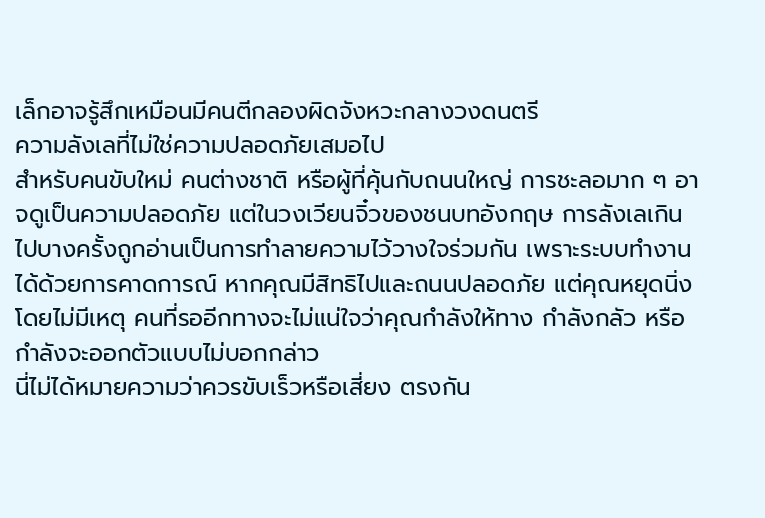เล็กอาจรู้สึกเหมือนมีคนตีกลองผิดจังหวะกลางวงดนตรี
ความลังเลที่ไม่ใช่ความปลอดภัยเสมอไป
สำหรับคนขับใหม่ คนต่างชาติ หรือผู้ที่คุ้นกับถนนใหญ่ การชะลอมาก ๆ อาจดูเป็นความปลอดภัย แต่ในวงเวียนจิ๋วของชนบทอังกฤษ การลังเลเกินไปบางครั้งถูกอ่านเป็นการทำลายความไว้วางใจร่วมกัน เพราะระบบทำงานได้ด้วยการคาดการณ์ หากคุณมีสิทธิไปและถนนปลอดภัย แต่คุณหยุดนิ่งโดยไม่มีเหตุ คนที่รออีกทางจะไม่แน่ใจว่าคุณกำลังให้ทาง กำลังกลัว หรือกำลังจะออกตัวแบบไม่บอกกล่าว
นี่ไม่ได้หมายความว่าควรขับเร็วหรือเสี่ยง ตรงกัน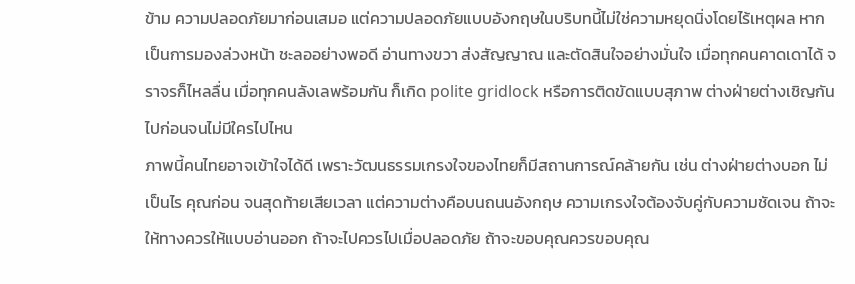ข้าม ความปลอดภัยมาก่อนเสมอ แต่ความปลอดภัยแบบอังกฤษในบริบทนี้ไม่ใช่ความหยุดนิ่งโดยไร้เหตุผล หากเป็นการมองล่วงหน้า ชะลออย่างพอดี อ่านทางขวา ส่งสัญญาณ และตัดสินใจอย่างมั่นใจ เมื่อทุกคนคาดเดาได้ จราจรก็ไหลลื่น เมื่อทุกคนลังเลพร้อมกัน ก็เกิด polite gridlock หรือการติดขัดแบบสุภาพ ต่างฝ่ายต่างเชิญกันไปก่อนจนไม่มีใครไปไหน
ภาพนี้คนไทยอาจเข้าใจได้ดี เพราะวัฒนธรรมเกรงใจของไทยก็มีสถานการณ์คล้ายกัน เช่น ต่างฝ่ายต่างบอก ไม่เป็นไร คุณก่อน จนสุดท้ายเสียเวลา แต่ความต่างคือบนถนนอังกฤษ ความเกรงใจต้องจับคู่กับความชัดเจน ถ้าจะให้ทางควรให้แบบอ่านออก ถ้าจะไปควรไปเมื่อปลอดภัย ถ้าจะขอบคุณควรขอบคุณ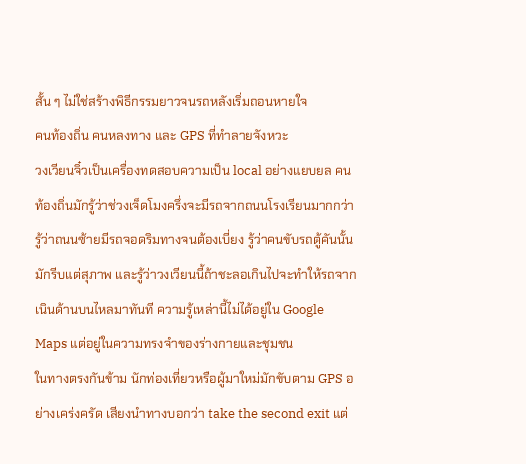สั้น ๆ ไม่ใช่สร้างพิธีกรรมยาวจนรถหลังเริ่มถอนหายใจ
คนท้องถิ่น คนหลงทาง และ GPS ที่ทำลายจังหวะ
วงเวียนจิ๋วเป็นเครื่องทดสอบความเป็น local อย่างแยบยล คนท้องถิ่นมักรู้ว่าช่วงเจ็ดโมงครึ่งจะมีรถจากถนนโรงเรียนมากกว่า รู้ว่าถนนซ้ายมีรถจอดริมทางจนต้องเบี่ยง รู้ว่าคนขับรถตู้คันนั้นมักรีบแต่สุภาพ และรู้ว่าวงเวียนนี้ถ้าชะลอเกินไปจะทำให้รถจากเนินด้านบนไหลมาทันที ความรู้เหล่านี้ไม่ได้อยู่ใน Google Maps แต่อยู่ในความทรงจำของร่างกายและชุมชน
ในทางตรงกันข้าม นักท่องเที่ยวหรือผู้มาใหม่มักขับตาม GPS อย่างเคร่งครัด เสียงนำทางบอกว่า take the second exit แต่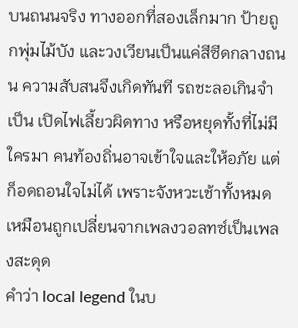บนถนนจริง ทางออกที่สองเล็กมาก ป้ายถูกพุ่มไม้บัง และวงเวียนเป็นแค่สีซีดกลางถนน ความสับสนจึงเกิดทันที รถชะลอเกินจำเป็น เปิดไฟเลี้ยวผิดทาง หรือหยุดทั้งที่ไม่มีใครมา คนท้องถิ่นอาจเข้าใจและให้อภัย แต่ก็อดถอนใจไม่ได้ เพราะจังหวะเช้าทั้งหมดเหมือนถูกเปลี่ยนจากเพลงวอลทซ์เป็นเพลงสะดุด
คำว่า local legend ในบ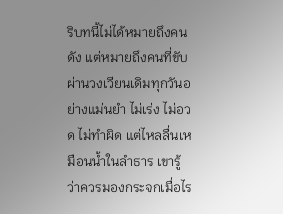ริบทนี้ไม่ได้หมายถึงคนดัง แต่หมายถึงคนที่ขับผ่านวงเวียนเดิมทุกวันอย่างแม่นยำ ไม่เร่ง ไม่อวด ไม่ทำผิด แต่ไหลลื่นเหมือนน้ำในลำธาร เขารู้ว่าควรมองกระจกเมื่อไร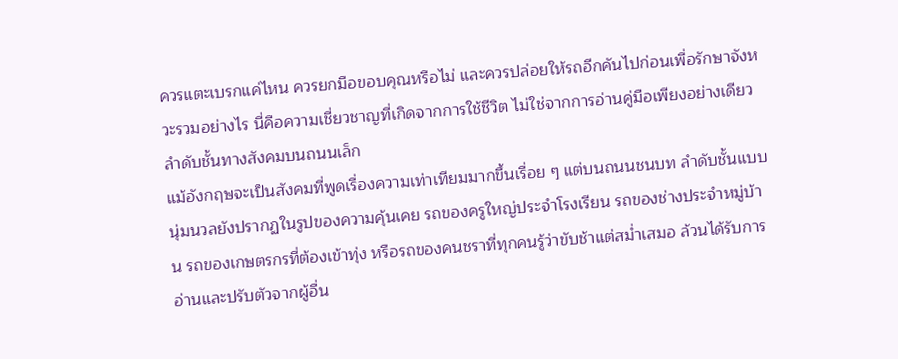ควรแตะเบรกแค่ไหน ควรยกมือขอบคุณหรือไม่ และควรปล่อยให้รถอีกคันไปก่อนเพื่อรักษาจังหวะรวมอย่างไร นี่คือความเชี่ยวชาญที่เกิดจากการใช้ชีวิต ไม่ใช่จากการอ่านคู่มือเพียงอย่างเดียว
ลำดับชั้นทางสังคมบนถนนเล็ก
แม้อังกฤษจะเป็นสังคมที่พูดเรื่องความเท่าเทียมมากขึ้นเรื่อย ๆ แต่บนถนนชนบท ลำดับชั้นแบบนุ่มนวลยังปรากฏในรูปของความคุ้นเคย รถของครูใหญ่ประจำโรงเรียน รถของช่างประจำหมู่บ้าน รถของเกษตรกรที่ต้องเข้าทุ่ง หรือรถของคนชราที่ทุกคนรู้ว่าขับช้าแต่สม่ำเสมอ ล้วนได้รับการอ่านและปรับตัวจากผู้อื่น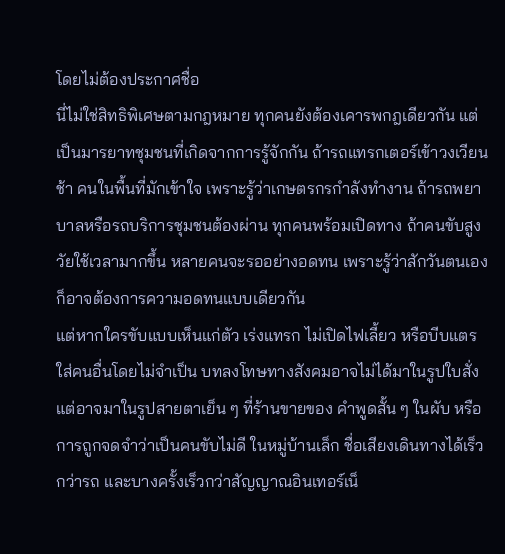โดยไม่ต้องประกาศชื่อ
นี่ไม่ใช่สิทธิพิเศษตามกฎหมาย ทุกคนยังต้องเคารพกฎเดียวกัน แต่เป็นมารยาทชุมชนที่เกิดจากการรู้จักกัน ถ้ารถแทรกเตอร์เข้าวงเวียนช้า คนในพื้นที่มักเข้าใจ เพราะรู้ว่าเกษตรกรกำลังทำงาน ถ้ารถพยาบาลหรือรถบริการชุมชนต้องผ่าน ทุกคนพร้อมเปิดทาง ถ้าคนขับสูงวัยใช้เวลามากขึ้น หลายคนจะรออย่างอดทน เพราะรู้ว่าสักวันตนเองก็อาจต้องการความอดทนแบบเดียวกัน
แต่หากใครขับแบบเห็นแก่ตัว เร่งแทรก ไม่เปิดไฟเลี้ยว หรือบีบแตรใส่คนอื่นโดยไม่จำเป็น บทลงโทษทางสังคมอาจไม่ได้มาในรูปใบสั่ง แต่อาจมาในรูปสายตาเย็น ๆ ที่ร้านขายของ คำพูดสั้น ๆ ในผับ หรือการถูกจดจำว่าเป็นคนขับไม่ดี ในหมู่บ้านเล็ก ชื่อเสียงเดินทางได้เร็วกว่ารถ และบางครั้งเร็วกว่าสัญญาณอินเทอร์เน็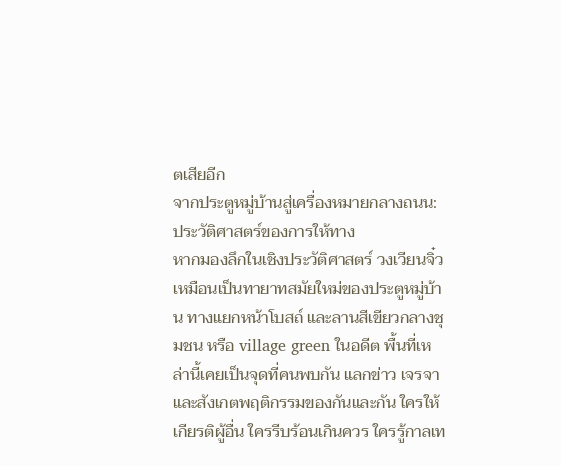ตเสียอีก
จากประตูหมู่บ้านสู่เครื่องหมายกลางถนน: ประวัติศาสตร์ของการให้ทาง
หากมองลึกในเชิงประวัติศาสตร์ วงเวียนจิ๋วเหมือนเป็นทายาทสมัยใหม่ของประตูหมู่บ้าน ทางแยกหน้าโบสถ์ และลานสีเขียวกลางชุมชน หรือ village green ในอดีต พื้นที่เหล่านี้เคยเป็นจุดที่คนพบกัน แลกข่าว เจรจา และสังเกตพฤติกรรมของกันและกัน ใครให้เกียรติผู้อื่น ใครรีบร้อนเกินควร ใครรู้กาลเท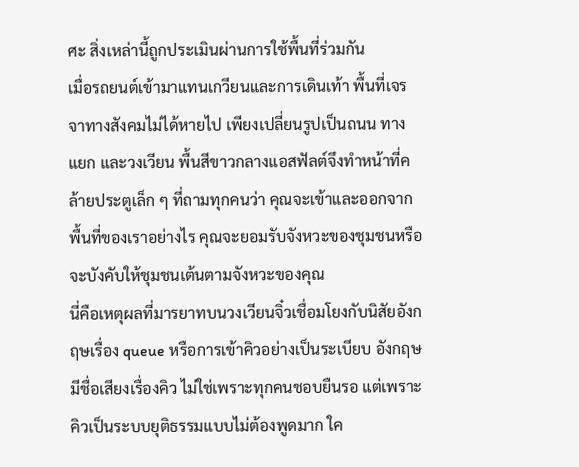ศะ สิ่งเหล่านี้ถูกประเมินผ่านการใช้พื้นที่ร่วมกัน
เมื่อรถยนต์เข้ามาแทนเกวียนและการเดินเท้า พื้นที่เจรจาทางสังคมไม่ได้หายไป เพียงเปลี่ยนรูปเป็นถนน ทางแยก และวงเวียน พื้นสีขาวกลางแอสฟัลต์จึงทำหน้าที่คล้ายประตูเล็ก ๆ ที่ถามทุกคนว่า คุณจะเข้าและออกจากพื้นที่ของเราอย่างไร คุณจะยอมรับจังหวะของชุมชนหรือจะบังคับให้ชุมชนเต้นตามจังหวะของคุณ
นี่คือเหตุผลที่มารยาทบนวงเวียนจิ๋วเชื่อมโยงกับนิสัยอังกฤษเรื่อง queue หรือการเข้าคิวอย่างเป็นระเบียบ อังกฤษมีชื่อเสียงเรื่องคิว ไม่ใช่เพราะทุกคนชอบยืนรอ แต่เพราะคิวเป็นระบบยุติธรรมแบบไม่ต้องพูดมาก ใค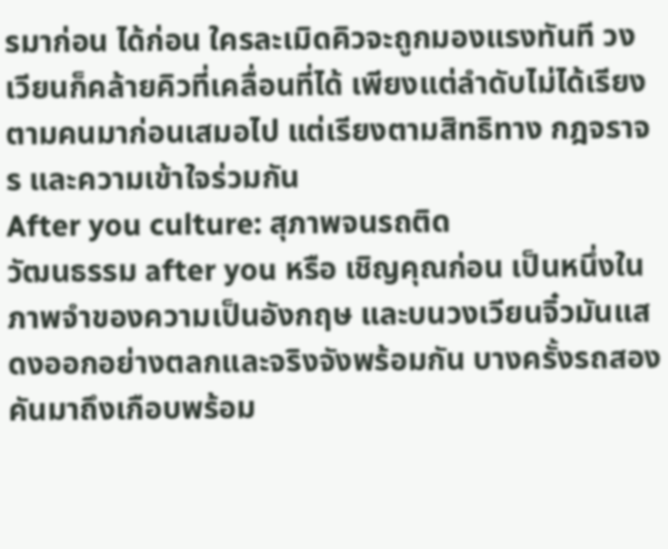รมาก่อน ได้ก่อน ใครละเมิดคิวจะถูกมองแรงทันที วงเวียนก็คล้ายคิวที่เคลื่อนที่ได้ เพียงแต่ลำดับไม่ได้เรียงตามคนมาก่อนเสมอไป แต่เรียงตามสิทธิทาง กฎจราจร และความเข้าใจร่วมกัน
After you culture: สุภาพจนรถติด
วัฒนธรรม after you หรือ เชิญคุณก่อน เป็นหนึ่งในภาพจำของความเป็นอังกฤษ และบนวงเวียนจิ๋วมันแสดงออกอย่างตลกและจริงจังพร้อมกัน บางครั้งรถสองคันมาถึงเกือบพร้อม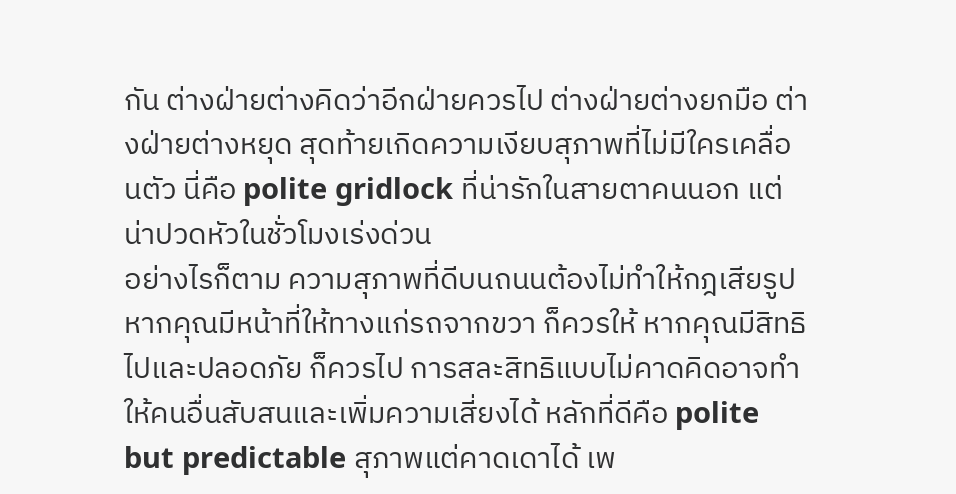กัน ต่างฝ่ายต่างคิดว่าอีกฝ่ายควรไป ต่างฝ่ายต่างยกมือ ต่างฝ่ายต่างหยุด สุดท้ายเกิดความเงียบสุภาพที่ไม่มีใครเคลื่อนตัว นี่คือ polite gridlock ที่น่ารักในสายตาคนนอก แต่น่าปวดหัวในชั่วโมงเร่งด่วน
อย่างไรก็ตาม ความสุภาพที่ดีบนถนนต้องไม่ทำให้กฎเสียรูป หากคุณมีหน้าที่ให้ทางแก่รถจากขวา ก็ควรให้ หากคุณมีสิทธิไปและปลอดภัย ก็ควรไป การสละสิทธิแบบไม่คาดคิดอาจทำให้คนอื่นสับสนและเพิ่มความเสี่ยงได้ หลักที่ดีคือ polite but predictable สุภาพแต่คาดเดาได้ เพ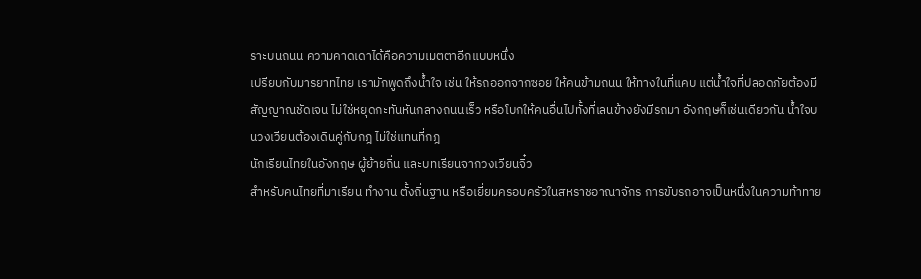ราะบนถนน ความคาดเดาได้คือความเมตตาอีกแบบหนึ่ง
เปรียบกับมารยาทไทย เรามักพูดถึงน้ำใจ เช่น ให้รถออกจากซอย ให้คนข้ามถนน ให้ทางในที่แคบ แต่น้ำใจที่ปลอดภัยต้องมีสัญญาณชัดเจน ไม่ใช่หยุดกะทันหันกลางถนนเร็ว หรือโบกให้คนอื่นไปทั้งที่เลนข้างยังมีรถมา อังกฤษก็เช่นเดียวกัน น้ำใจบนวงเวียนต้องเดินคู่กับกฎ ไม่ใช่แทนที่กฎ
นักเรียนไทยในอังกฤษ ผู้ย้ายถิ่น และบทเรียนจากวงเวียนจิ๋ว
สำหรับคนไทยที่มาเรียน ทำงาน ตั้งถิ่นฐาน หรือเยี่ยมครอบครัวในสหราชอาณาจักร การขับรถอาจเป็นหนึ่งในความท้าทาย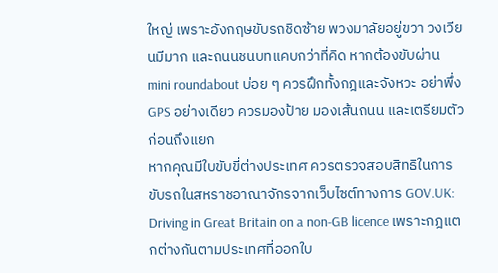ใหญ่ เพราะอังกฤษขับรถชิดซ้าย พวงมาลัยอยู่ขวา วงเวียนมีมาก และถนนชนบทแคบกว่าที่คิด หากต้องขับผ่าน mini roundabout บ่อย ๆ ควรฝึกทั้งกฎและจังหวะ อย่าพึ่ง GPS อย่างเดียว ควรมองป้าย มองเส้นถนน และเตรียมตัวก่อนถึงแยก
หากคุณมีใบขับขี่ต่างประเทศ ควรตรวจสอบสิทธิในการขับรถในสหราชอาณาจักรจากเว็บไซต์ทางการ GOV.UK: Driving in Great Britain on a non-GB licence เพราะกฎแตกต่างกันตามประเทศที่ออกใบ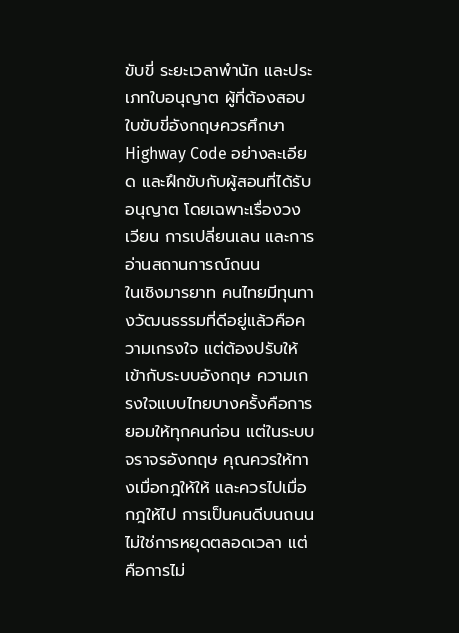ขับขี่ ระยะเวลาพำนัก และประเภทใบอนุญาต ผู้ที่ต้องสอบใบขับขี่อังกฤษควรศึกษา Highway Code อย่างละเอียด และฝึกขับกับผู้สอนที่ได้รับอนุญาต โดยเฉพาะเรื่องวงเวียน การเปลี่ยนเลน และการอ่านสถานการณ์ถนน
ในเชิงมารยาท คนไทยมีทุนทางวัฒนธรรมที่ดีอยู่แล้วคือความเกรงใจ แต่ต้องปรับให้เข้ากับระบบอังกฤษ ความเกรงใจแบบไทยบางครั้งคือการยอมให้ทุกคนก่อน แต่ในระบบจราจรอังกฤษ คุณควรให้ทางเมื่อกฎให้ให้ และควรไปเมื่อกฎให้ไป การเป็นคนดีบนถนนไม่ใช่การหยุดตลอดเวลา แต่คือการไม่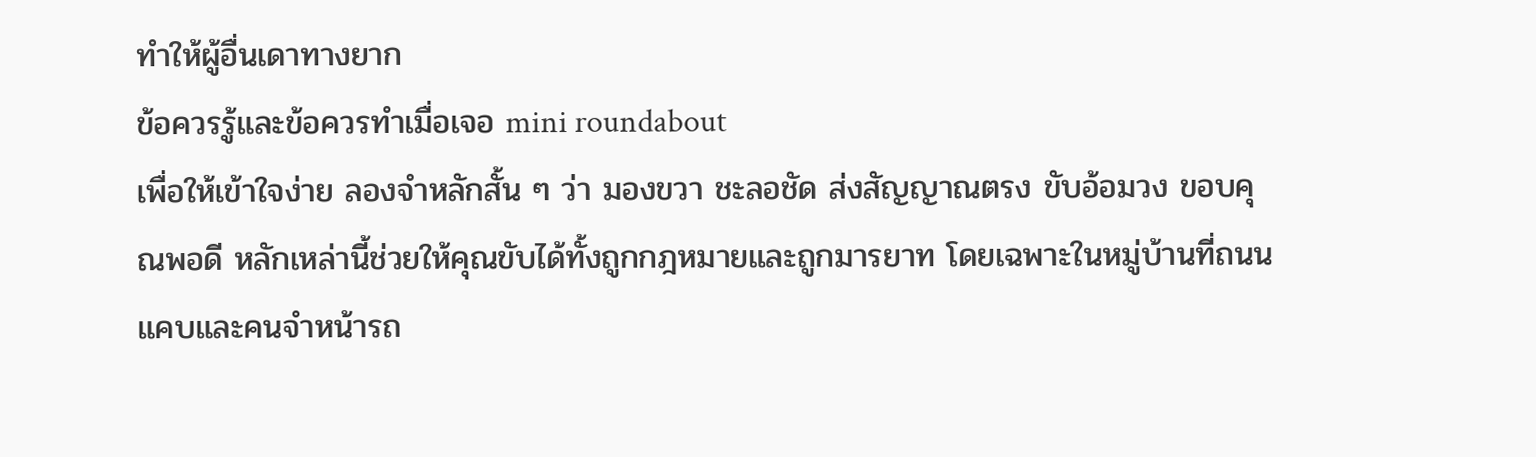ทำให้ผู้อื่นเดาทางยาก
ข้อควรรู้และข้อควรทำเมื่อเจอ mini roundabout
เพื่อให้เข้าใจง่าย ลองจำหลักสั้น ๆ ว่า มองขวา ชะลอชัด ส่งสัญญาณตรง ขับอ้อมวง ขอบคุณพอดี หลักเหล่านี้ช่วยให้คุณขับได้ทั้งถูกกฎหมายและถูกมารยาท โดยเฉพาะในหมู่บ้านที่ถนนแคบและคนจำหน้ารถ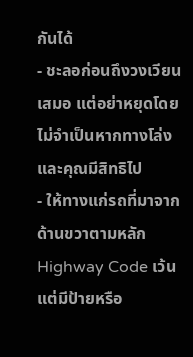กันได้
- ชะลอก่อนถึงวงเวียนเสมอ แต่อย่าหยุดโดยไม่จำเป็นหากทางโล่งและคุณมีสิทธิไป
- ให้ทางแก่รถที่มาจากด้านขวาตามหลัก Highway Code เว้นแต่มีป้ายหรือ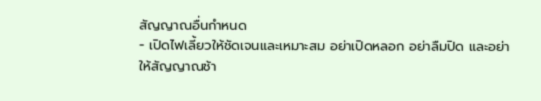สัญญาณอื่นกำหนด
- เปิดไฟเลี้ยวให้ชัดเจนและเหมาะสม อย่าเปิดหลอก อย่าลืมปิด และอย่าให้สัญญาณช้า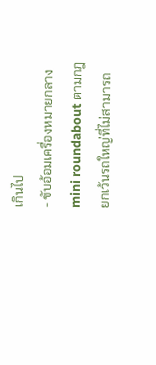เกินไป
- ขับอ้อมเครื่องหมายกลาง mini roundabout ตามกฎ ยกเว้นรถใหญ่ที่ไม่สามารถ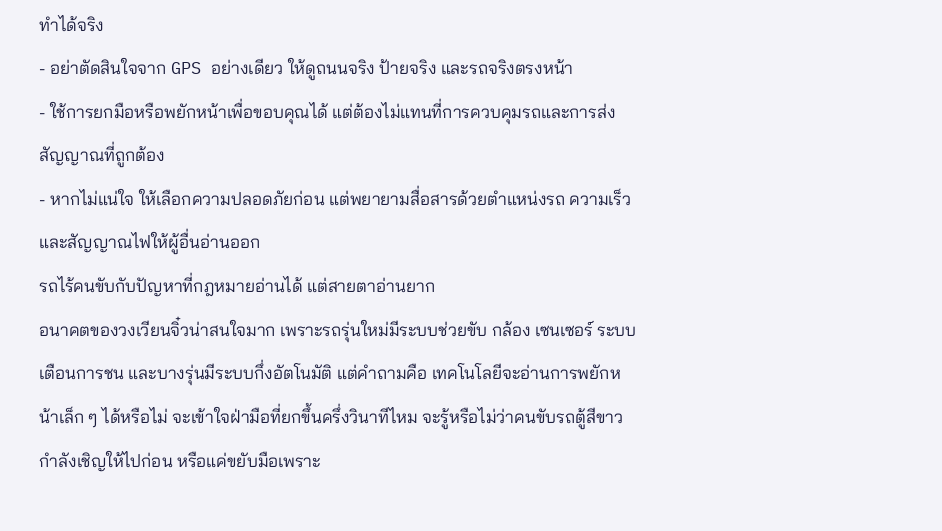ทำได้จริง
- อย่าตัดสินใจจาก GPS อย่างเดียว ให้ดูถนนจริง ป้ายจริง และรถจริงตรงหน้า
- ใช้การยกมือหรือพยักหน้าเพื่อขอบคุณได้ แต่ต้องไม่แทนที่การควบคุมรถและการส่งสัญญาณที่ถูกต้อง
- หากไม่แน่ใจ ให้เลือกความปลอดภัยก่อน แต่พยายามสื่อสารด้วยตำแหน่งรถ ความเร็ว และสัญญาณไฟให้ผู้อื่นอ่านออก
รถไร้คนขับกับปัญหาที่กฎหมายอ่านได้ แต่สายตาอ่านยาก
อนาคตของวงเวียนจิ๋วน่าสนใจมาก เพราะรถรุ่นใหม่มีระบบช่วยขับ กล้อง เซนเซอร์ ระบบเตือนการชน และบางรุ่นมีระบบกึ่งอัตโนมัติ แต่คำถามคือ เทคโนโลยีจะอ่านการพยักหน้าเล็ก ๆ ได้หรือไม่ จะเข้าใจฝ่ามือที่ยกขึ้นครึ่งวินาทีไหม จะรู้หรือไม่ว่าคนขับรถตู้สีขาวกำลังเชิญให้ไปก่อน หรือแค่ขยับมือเพราะ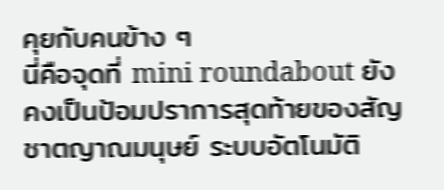คุยกับคนข้าง ๆ
นี่คือจุดที่ mini roundabout ยังคงเป็นป้อมปราการสุดท้ายของสัญชาตญาณมนุษย์ ระบบอัตโนมัติ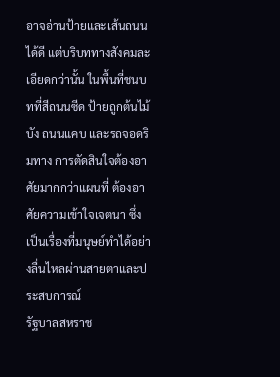อาจอ่านป้ายและเส้นถนนได้ดี แต่บริบททางสังคมละเอียดกว่านั้น ในพื้นที่ชนบทที่สีถนนซีด ป้ายถูกต้นไม้บัง ถนนแคบ และรถจอดริมทาง การตัดสินใจต้องอาศัยมากกว่าแผนที่ ต้องอาศัยความเข้าใจเจตนา ซึ่งเป็นเรื่องที่มนุษย์ทำได้อย่างลื่นไหลผ่านสายตาและประสบการณ์
รัฐบาลสหราช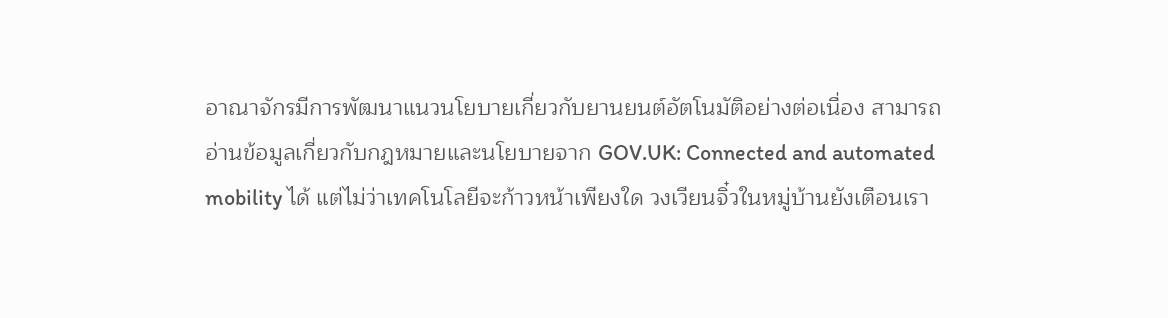อาณาจักรมีการพัฒนาแนวนโยบายเกี่ยวกับยานยนต์อัตโนมัติอย่างต่อเนื่อง สามารถอ่านข้อมูลเกี่ยวกับกฎหมายและนโยบายจาก GOV.UK: Connected and automated mobility ได้ แต่ไม่ว่าเทคโนโลยีจะก้าวหน้าเพียงใด วงเวียนจิ๋วในหมู่บ้านยังเตือนเรา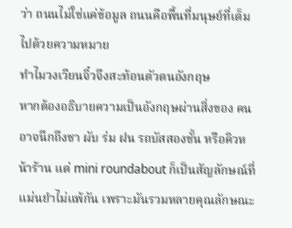ว่า ถนนไม่ใช่แค่ข้อมูล ถนนคือพื้นที่มนุษย์ที่เต็มไปด้วยความหมาย
ทำไมวงเวียนจิ๋วจึงสะท้อนตัวตนอังกฤษ
หากต้องอธิบายความเป็นอังกฤษผ่านสิ่งของ คนอาจนึกถึงชา ผับ ร่ม ฝน รถบัสสองชั้น หรือคิวหน้าร้าน แต่ mini roundabout ก็เป็นสัญลักษณ์ที่แม่นยำไม่แพ้กัน เพราะมันรวมหลายคุณลักษณะ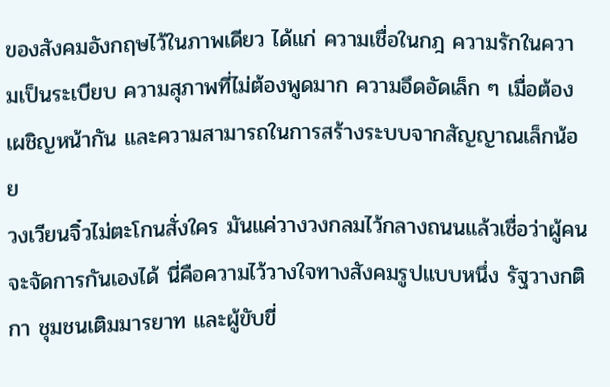ของสังคมอังกฤษไว้ในภาพเดียว ได้แก่ ความเชื่อในกฎ ความรักในความเป็นระเบียบ ความสุภาพที่ไม่ต้องพูดมาก ความอึดอัดเล็ก ๆ เมื่อต้องเผชิญหน้ากัน และความสามารถในการสร้างระบบจากสัญญาณเล็กน้อย
วงเวียนจิ๋วไม่ตะโกนสั่งใคร มันแค่วางวงกลมไว้กลางถนนแล้วเชื่อว่าผู้คนจะจัดการกันเองได้ นี่คือความไว้วางใจทางสังคมรูปแบบหนึ่ง รัฐวางกติกา ชุมชนเติมมารยาท และผู้ขับขี่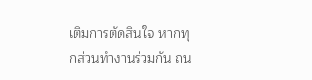เติมการตัดสินใจ หากทุกส่วนทำงานร่วมกัน ถน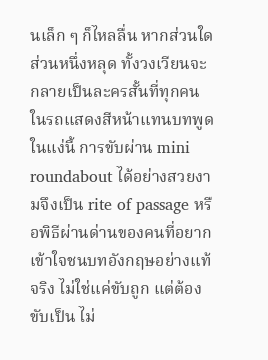นเล็ก ๆ ก็ไหลลื่น หากส่วนใดส่วนหนึ่งหลุด ทั้งวงเวียนจะกลายเป็นละครสั้นที่ทุกคนในรถแสดงสีหน้าแทนบทพูด
ในแง่นี้ การขับผ่าน mini roundabout ได้อย่างสวยงามจึงเป็น rite of passage หรือพิธีผ่านด่านของคนที่อยากเข้าใจชนบทอังกฤษอย่างแท้จริง ไม่ใช่แค่ขับถูก แต่ต้องขับเป็น ไม่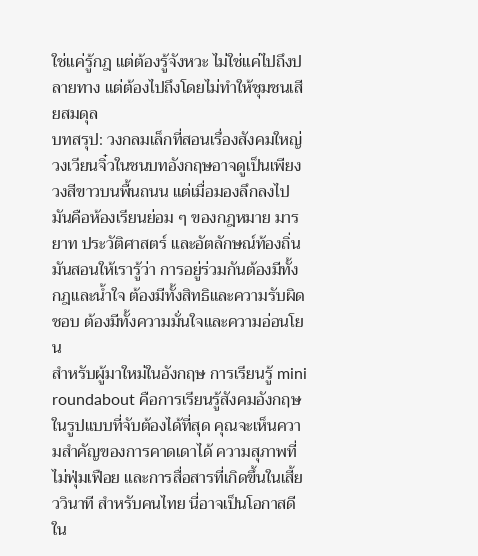ใช่แค่รู้กฎ แต่ต้องรู้จังหวะ ไม่ใช่แค่ไปถึงปลายทาง แต่ต้องไปถึงโดยไม่ทำให้ชุมชนเสียสมดุล
บทสรุป: วงกลมเล็กที่สอนเรื่องสังคมใหญ่
วงเวียนจิ๋วในชนบทอังกฤษอาจดูเป็นเพียงวงสีขาวบนพื้นถนน แต่เมื่อมองลึกลงไป มันคือห้องเรียนย่อม ๆ ของกฎหมาย มารยาท ประวัติศาสตร์ และอัตลักษณ์ท้องถิ่น มันสอนให้เรารู้ว่า การอยู่ร่วมกันต้องมีทั้งกฎและน้ำใจ ต้องมีทั้งสิทธิและความรับผิดชอบ ต้องมีทั้งความมั่นใจและความอ่อนโยน
สำหรับผู้มาใหม่ในอังกฤษ การเรียนรู้ mini roundabout คือการเรียนรู้สังคมอังกฤษในรูปแบบที่จับต้องได้ที่สุด คุณจะเห็นความสำคัญของการคาดเดาได้ ความสุภาพที่ไม่ฟุ่มเฟือย และการสื่อสารที่เกิดขึ้นในเสี้ยววินาที สำหรับคนไทย นี่อาจเป็นโอกาสดีใน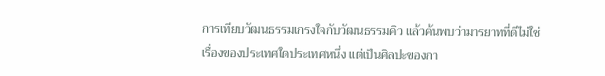การเทียบวัฒนธรรมเกรงใจกับวัฒนธรรมคิว แล้วค้นพบว่ามารยาทที่ดีไม่ใช่เรื่องของประเทศใดประเทศหนึ่ง แต่เป็นศิลปะของกา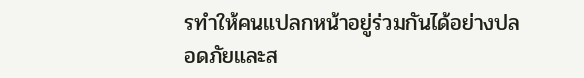รทำให้คนแปลกหน้าอยู่ร่วมกันได้อย่างปลอดภัยและส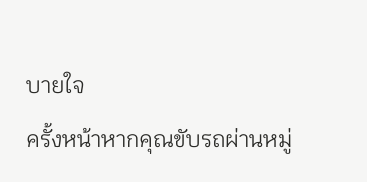บายใจ
ครั้งหน้าหากคุณขับรถผ่านหมู่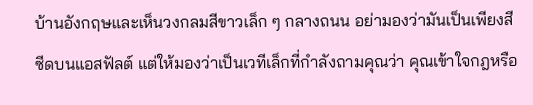บ้านอังกฤษและเห็นวงกลมสีขาวเล็ก ๆ กลางถนน อย่ามองว่ามันเป็นเพียงสีซีดบนแอสฟัลต์ แต่ให้มองว่าเป็นเวทีเล็กที่กำลังถามคุณว่า คุณเข้าใจกฎหรือ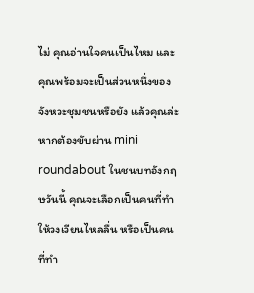ไม่ คุณอ่านใจคนเป็นไหม และคุณพร้อมจะเป็นส่วนหนึ่งของจังหวะชุมชนหรือยัง แล้วคุณล่ะ หากต้องขับผ่าน mini roundabout ในชนบทอังกฤษวันนี้ คุณจะเลือกเป็นคนที่ทำให้วงเวียนไหลลื่น หรือเป็นคนที่ทำ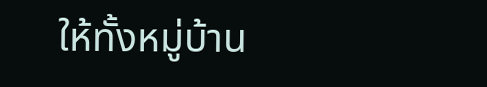ให้ทั้งหมู่บ้าน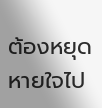ต้องหยุดหายใจไป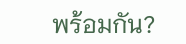พร้อมกัน?